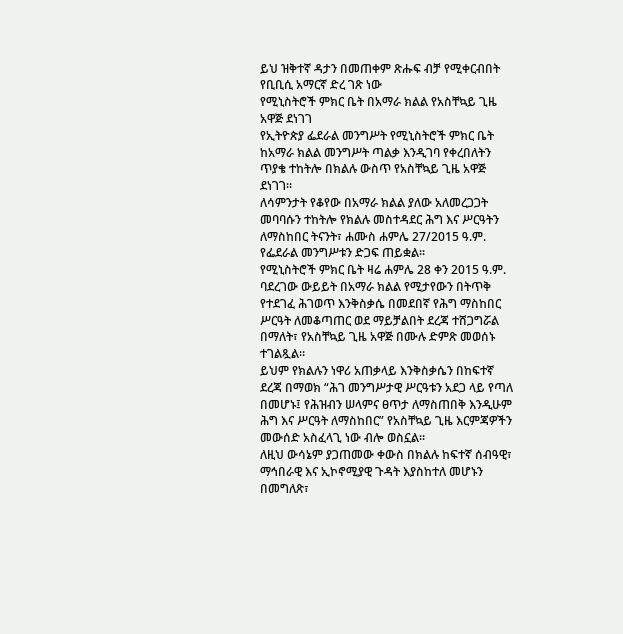ይህ ዝቅተኛ ዳታን በመጠቀም ጽሑፍ ብቻ የሚቀርብበት የቢቢሲ አማርኛ ድረ ገጽ ነው
የሚኒስትሮች ምክር ቤት በአማራ ክልል የአስቸኳይ ጊዜ አዋጅ ደነገገ
የኢትዮጵያ ፌደራል መንግሥት የሚኒስትሮች ምክር ቤት ከአማራ ክልል መንግሥት ጣልቃ እንዲገባ የቀረበለትን ጥያቄ ተከትሎ በክልሉ ውስጥ የአስቸኳይ ጊዜ አዋጅ ደነገገ።
ለሳምንታት የቆየው በአማራ ክልል ያለው አለመረጋጋት መባባሱን ተከትሎ የክልሉ መስተዳደር ሕግ እና ሥርዓትን ለማስከበር ትናንት፣ ሐሙስ ሐምሌ 27/2015 ዓ.ም. የፌደራል መንግሥቱን ድጋፍ ጠይቋል።
የሚኒስትሮች ምክር ቤት ዛሬ ሐምሌ 28 ቀን 2015 ዓ.ም. ባደረገው ውይይት በአማራ ክልል የሚታየውን በትጥቅ የተደገፈ ሕገወጥ እንቅስቃሴ በመደበኛ የሕግ ማስከበር ሥርዓት ለመቆጣጠር ወደ ማይቻልበት ደረጃ ተሸጋግሯል በማለት፣ የአስቸኳይ ጊዜ አዋጅ በሙሉ ድምጽ መወሰኑ ተገልጿል።
ይህም የክልሉን ነዋሪ አጠቃላይ እንቅስቃሴን በከፍተኛ ደረጃ በማወክ “ሕገ መንግሥታዊ ሥርዓቱን አደጋ ላይ የጣለ በመሆኑ፤ የሕዝብን ሠላምና ፀጥታ ለማስጠበቅ እንዲሁም ሕግ እና ሥርዓት ለማስከበር” የአስቸኳይ ጊዜ እርምጃዎችን መውሰድ አስፈላጊ ነው ብሎ ወስኗል።
ለዚህ ውሳኔም ያጋጠመው ቀውስ በክልሉ ከፍተኛ ሰብዓዊ፣ ማኅበራዊ እና ኢኮኖሚያዊ ጉዳት እያስከተለ መሆኑን በመግለጽ፣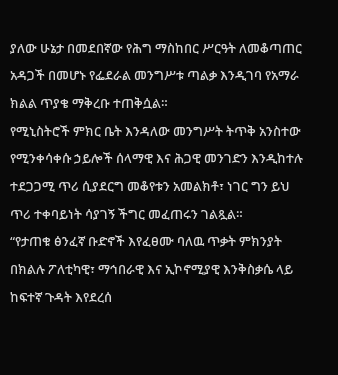ያለው ሁኔታ በመደበኛው የሕግ ማስከበር ሥርዓት ለመቆጣጠር አዳጋች በመሆኑ የፌደራል መንግሥቱ ጣልቃ እንዲገባ የአማራ ክልል ጥያቄ ማቅረቡ ተጠቅሷል።
የሚኒስትሮች ምክር ቤት እንዳለው መንግሥት ትጥቅ አንስተው የሚንቀሳቀሱ ኃይሎች ሰላማዊ እና ሕጋዊ መንገድን እንዲከተሉ ተደጋጋሚ ጥሪ ሲያደርግ መቆየቱን አመልክቶ፣ ነገር ግን ይህ ጥሪ ተቀባይነት ሳያገኝ ችግር መፈጠሩን ገልጿል።
“የታጠቁ ፅንፈኛ ቡድኖች እየፈፀሙ ባለዉ ጥቃት ምክንያት በክልሉ ፖለቲካዊ፣ ማኅበራዊ እና ኢኮኖሚያዊ እንቅስቃሴ ላይ ከፍተኛ ጉዳት እየደረሰ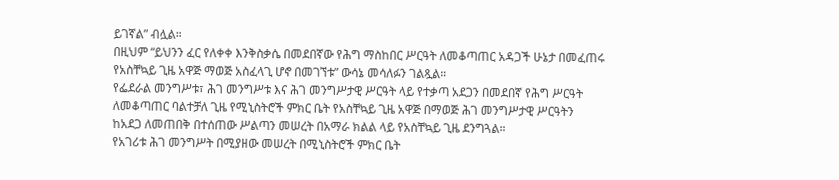ይገኛል” ብሏል።
በዚህም “ይህንን ፈር የለቀቀ እንቅስቃሴ በመደበኛው የሕግ ማስከበር ሥርዓት ለመቆጣጠር አዳጋች ሁኔታ በመፈጠሩ የአስቸኳይ ጊዜ አዋጅ ማወጅ አስፈላጊ ሆኖ በመገኘቱ” ውሳኔ መሳለፉን ገልጿል።
የፌደራል መንግሥቱ፣ ሕገ መንግሥቱ እና ሕገ መንግሥታዊ ሥርዓት ላይ የተቃጣ አደጋን በመደበኛ የሕግ ሥርዓት ለመቆጣጠር ባልተቻለ ጊዜ የሚኒስትሮች ምክር ቤት የአስቸኳይ ጊዜ አዋጅ በማወጅ ሕገ መንግሥታዊ ሥርዓትን ከአደጋ ለመጠበቅ በተሰጠው ሥልጣን መሠረት በአማራ ክልል ላይ የአስቸኳይ ጊዜ ደንግጓል።
የአገሪቱ ሕገ መንግሥት በሚያዘው መሠረት በሚኒስትሮች ምክር ቤት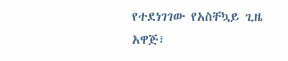የተደነገገው የአስቸኳይ ጊዜ አዋጅ፣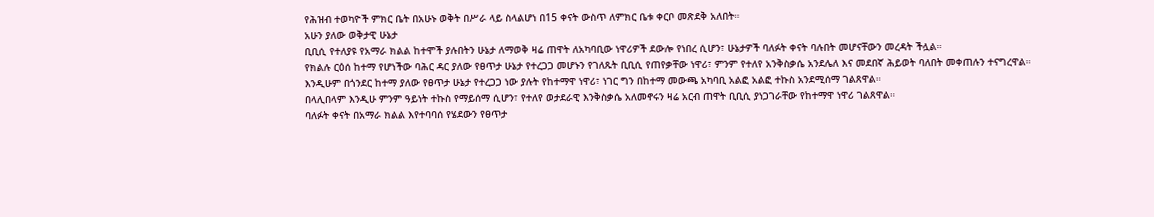የሕዝብ ተወካዮች ምክር ቤት በአሁኑ ወቅት በሥራ ላይ ስላልሆነ በ15 ቀናት ውስጥ ለምክር ቤቱ ቀርቦ መጽደቅ አለበት።
አሁን ያለው ወቅታዊ ሁኔታ
ቢቢሲ የተለያዩ የአማራ ክልል ከተሞች ያሉበትን ሁኔታ ለማወቅ ዛሬ ጠዋት ለአካባቢው ነዋሪዎች ደውሎ የነበረ ሲሆን፣ ሁኔታዎች ባለፉት ቀናት ባሉበት መሆናቸውን መረዳት ችሏል።
የክልሉ ርዕሰ ከተማ የሆነችው ባሕር ዳር ያለው የፀጥታ ሁኔታ የተረጋጋ መሆኑን የገለጹት ቢቢሲ የጠየቃቸው ነዋሪ፣ ምንም የተለየ አንቅስቃሴ አንደሌለ እና መደበኛ ሕይወት ባለበት መቀጠሉን ተናግረዋል።
እንዲሁም በጎንደር ከተማ ያለው የፀጥታ ሁኔታ የተረጋጋ ነው ያሉት የከተማዋ ነዋሪ፣ ነገር ግን በከተማ መውጫ አካባቢ አልፎ አልፎ ተኩስ አንደሚሰማ ገልጸዋል።
በላሊበላም እንዲሁ ምንም ዓይነት ተኩስ የማይሰማ ሲሆን፣ የተለየ ወታደራዊ እንቅስቃሴ አለመኖሩን ዛሬ አርብ ጠዋት ቢቢሲ ያነጋገራቸው የከተማዋ ነዋሪ ገልጸዋል።
ባለፉት ቀናት በአማራ ክልል እየተባባሰ የሄደውን የፀጥታ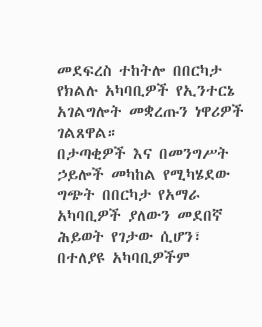መደፍረስ ተከትሎ በበርካታ የክልሉ አካባቢዎች የኢንተርኔ አገልግሎት መቋረጡን ነዋሪዎች ገልጸዋል።
በታጣቂዎች እና በመንግሥት ኃይሎች መካከል የሚካሄደው ግጭት በበርካታ የአማራ አካባቢዎች ያለውን መደበኛ ሕይወት የገታው ሲሆን፣ በተለያዩ አካባቢዎችም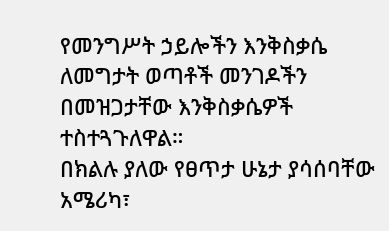የመንግሥት ኃይሎችን እንቅስቃሴ ለመግታት ወጣቶች መንገዶችን በመዝጋታቸው እንቅስቃሴዎች ተስተጓጉለዋል።
በክልሉ ያለው የፀጥታ ሁኔታ ያሳሰባቸው አሜሪካ፣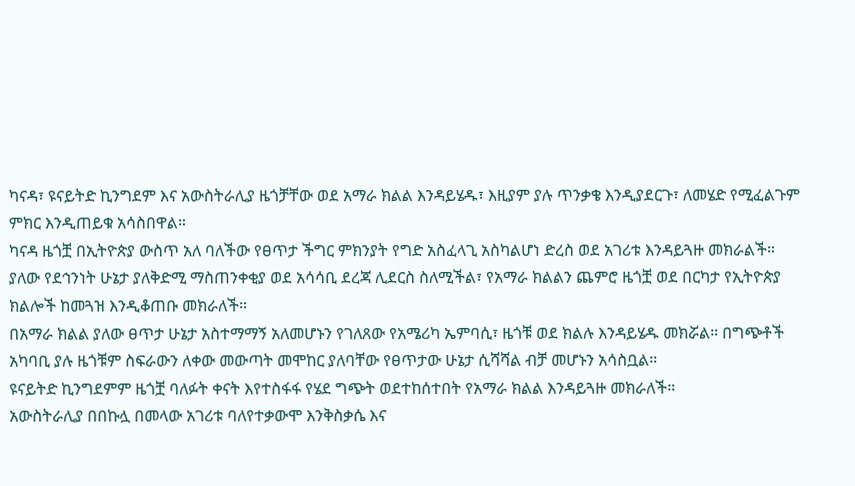ካናዳ፣ ዩናይትድ ኪንግደም እና አውስትራሊያ ዜጎቻቸው ወደ አማራ ክልል እንዳይሄዱ፣ እዚያም ያሉ ጥንቃቄ እንዲያደርጉ፣ ለመሄድ የሚፈልጉም ምክር እንዲጠይቁ አሳስበዋል።
ካናዳ ዜጎቿ በኢትዮጵያ ውስጥ አለ ባለችው የፀጥታ ችግር ምክንያት የግድ አስፈላጊ አስካልሆነ ድረስ ወደ አገሪቱ እንዳይጓዙ መክራልች። ያለው የደኅንነት ሁኔታ ያለቅድሚ ማስጠንቀቂያ ወደ አሳሳቢ ደረጃ ሊደርስ ስለሚችል፣ የአማራ ክልልን ጨምሮ ዜጎቿ ወደ በርካታ የኢትዮጵያ ክልሎች ከመጓዝ እንዲቆጠቡ መክራለች።
በአማራ ክልል ያለው ፀጥታ ሁኔታ አስተማማኝ አለመሆኑን የገለጸው የአሜሪካ ኤምባሲ፣ ዜጎቹ ወደ ክልሉ እንዳይሄዱ መክሯል። በግጭቶች አካባቢ ያሉ ዜጎቹም ስፍራውን ለቀው መውጣት መሞከር ያለባቸው የፀጥታው ሁኔታ ሲሻሻል ብቻ መሆኑን አሳስቧል።
ዩናይትድ ኪንግደምም ዜጎቿ ባለፉት ቀናት እየተስፋፋ የሄደ ግጭት ወደተከሰተበት የአማራ ክልል እንዳይጓዙ መክራለች።
አውስትራሊያ በበኩሏ በመላው አገሪቱ ባለየተቃውሞ እንቅስቃሴ እና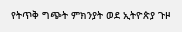የትጥቅ ግጭት ምክንያት ወደ ኢትዮጵያ ጉዞ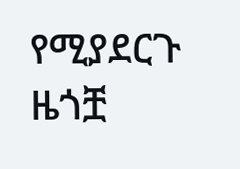የሚያደርጉ ዜጎቿ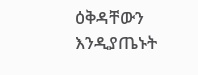ዕቅዳቸውን እንዲያጤኑት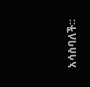አሳስባለች።